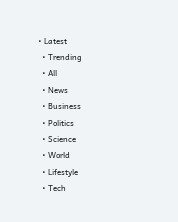• Latest
  • Trending
  • All
  • News
  • Business
  • Politics
  • Science
  • World
  • Lifestyle
  • Tech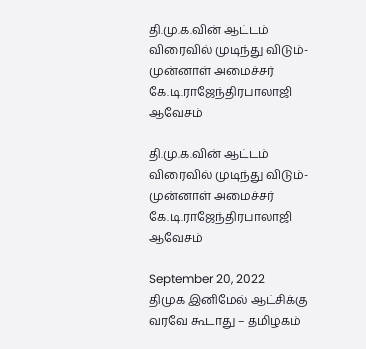தி.மு.க.வின் ஆட்டம் விரைவில் முடிந்து விடும்-முன்னாள் அமைச்சர் கே.டி.ராஜேந்திரபாலாஜி ஆவேசம்

தி.மு.க.வின் ஆட்டம் விரைவில் முடிந்து விடும்-முன்னாள் அமைச்சர் கே.டி.ராஜேந்திரபாலாஜி ஆவேசம்

September 20, 2022
திமுக இனிமேல் ஆட்சிக்கு வரவே கூடாது – தமிழகம்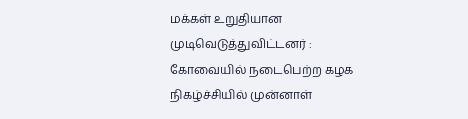மக்கள் உறுதியான முடிவெடுத்துவிட்டனர் : கோவையில் நடைபெற்ற கழக நிகழ்ச்சியில் முன்னாள்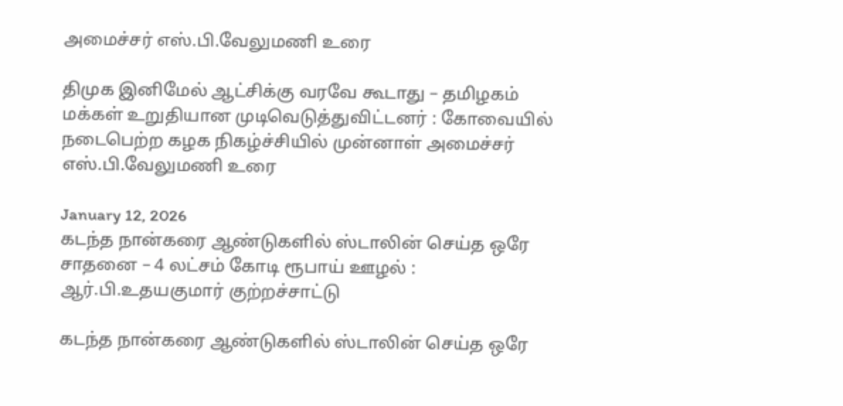அமைச்சர் எஸ்.பி.வேலுமணி உரை

திமுக இனிமேல் ஆட்சிக்கு வரவே கூடாது – தமிழகம் மக்கள் உறுதியான முடிவெடுத்துவிட்டனர் : கோவையில் நடைபெற்ற கழக நிகழ்ச்சியில் முன்னாள் அமைச்சர் எஸ்.பி.வேலுமணி உரை

January 12, 2026
கடந்த நான்கரை ஆண்டுகளில் ஸ்டாலின் செய்த ஒரே சாதனை – 4 லட்சம் கோடி ரூபாய் ஊழல் : ஆர்.பி.உதயகுமார் குற்றச்சாட்டு

கடந்த நான்கரை ஆண்டுகளில் ஸ்டாலின் செய்த ஒரே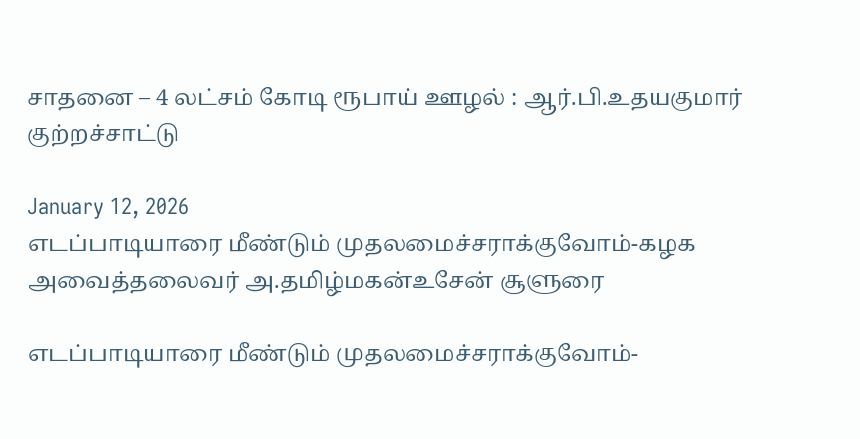சாதனை – 4 லட்சம் கோடி ரூபாய் ஊழல் : ஆர்.பி.உதயகுமார் குற்றச்சாட்டு

January 12, 2026
எடப்பாடியாரை மீண்டும் முதலமைச்சராக்குவோம்-கழக அவைத்தலைவர் அ.தமிழ்மகன்உசேன் சூளுரை

எடப்பாடியாரை மீண்டும் முதலமைச்சராக்குவோம்-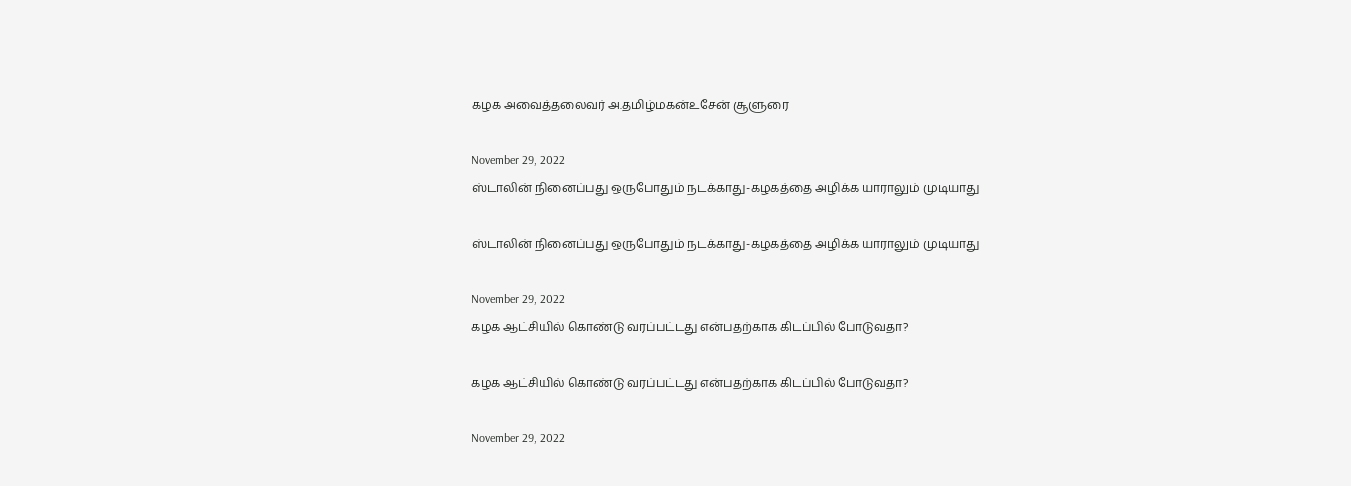கழக அவைத்தலைவர் அ.தமிழ்மகன்உசேன் சூளுரை

November 29, 2022
ஸ்டாலின் நினைப்பது ஒருபோதும் நடக்காது-கழகத்தை அழிக்க யாராலும் முடியாது

ஸ்டாலின் நினைப்பது ஒருபோதும் நடக்காது-கழகத்தை அழிக்க யாராலும் முடியாது

November 29, 2022
கழக ஆட்சியில் கொண்டு வரப்பட்டது என்பதற்காக கிடப்பில் போடுவதா?

கழக ஆட்சியில் கொண்டு வரப்பட்டது என்பதற்காக கிடப்பில் போடுவதா?

November 29, 2022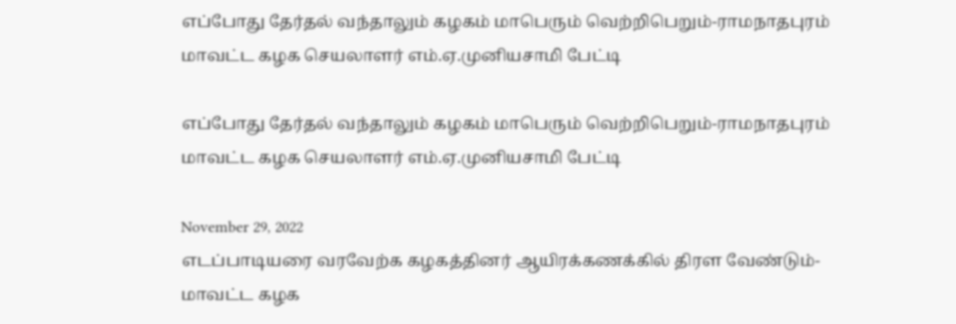எப்போது தேர்தல் வந்தாலும் கழகம் மாபெரும் வெற்றிபெறும்-ராமநாதபுரம் மாவட்ட கழக செயலாளர் எம்.ஏ.முனியசாமி பேட்டி

எப்போது தேர்தல் வந்தாலும் கழகம் மாபெரும் வெற்றிபெறும்-ராமநாதபுரம் மாவட்ட கழக செயலாளர் எம்.ஏ.முனியசாமி பேட்டி

November 29, 2022
எடப்பாடியரை வரவேற்க கழகத்தினர் ஆயிரக்கணக்கில் திரள வேண்டும்-மாவட்ட கழக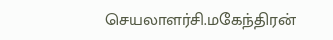செயலாளர்சி.மகேந்திரன்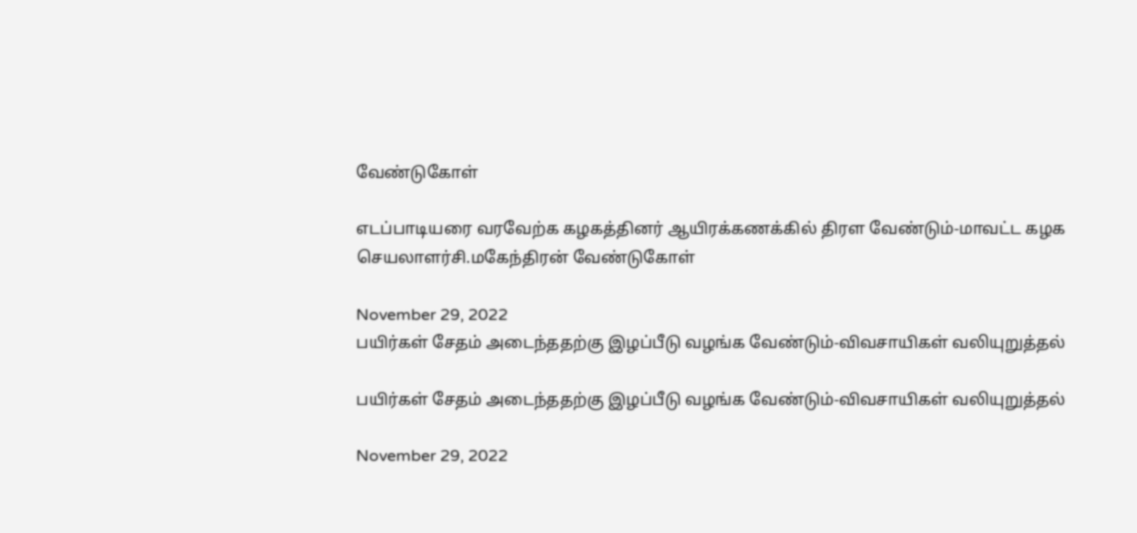வேண்டுகோள்

எடப்பாடியரை வரவேற்க கழகத்தினர் ஆயிரக்கணக்கில் திரள வேண்டும்-மாவட்ட கழக செயலாளர்சி.மகேந்திரன் வேண்டுகோள்

November 29, 2022
பயிர்கள் சேதம் அடைந்ததற்கு இழப்பீடு வழங்க வேண்டும்-விவசாயிகள் வலியுறுத்தல்

பயிர்கள் சேதம் அடைந்ததற்கு இழப்பீடு வழங்க வேண்டும்-விவசாயிகள் வலியுறுத்தல்

November 29, 2022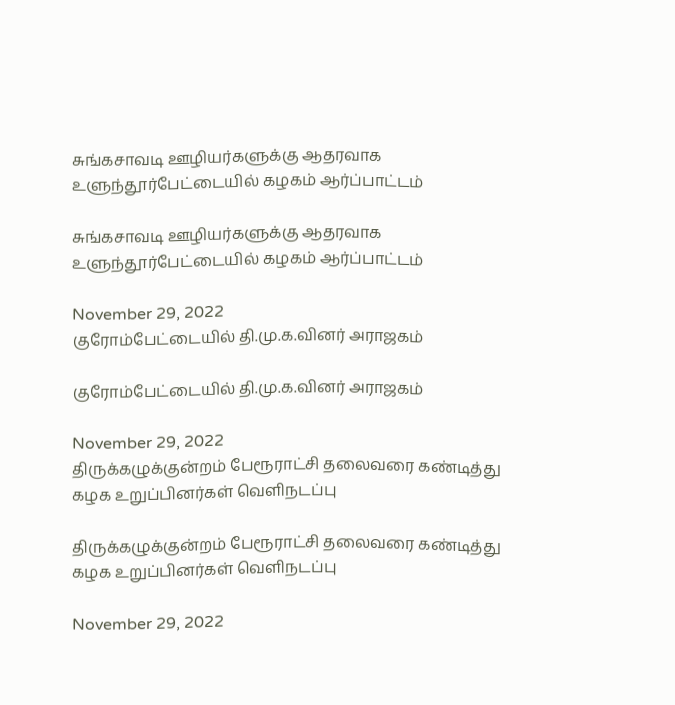சுங்கசாவடி ஊழியர்களுக்கு ஆதரவாக உளுந்தூர்பேட்டையில் கழகம் ஆர்ப்பாட்டம்

சுங்கசாவடி ஊழியர்களுக்கு ஆதரவாக உளுந்தூர்பேட்டையில் கழகம் ஆர்ப்பாட்டம்

November 29, 2022
குரோம்பேட்டையில் தி.மு.க.வினர் அராஜகம்

குரோம்பேட்டையில் தி.மு.க.வினர் அராஜகம்

November 29, 2022
திருக்கழுக்குன்றம் பேரூராட்சி தலைவரை கண்டித்து கழக உறுப்பினர்கள் வெளிநடப்பு

திருக்கழுக்குன்றம் பேரூராட்சி தலைவரை கண்டித்து கழக உறுப்பினர்கள் வெளிநடப்பு

November 29, 2022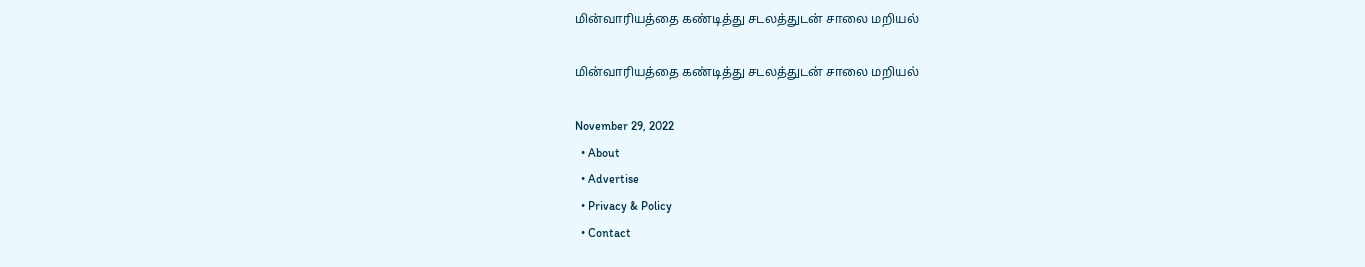மின்வாரியத்தை கண்டித்து சடலத்துடன் சாலை மறியல்

மின்வாரியத்தை கண்டித்து சடலத்துடன் சாலை மறியல்

November 29, 2022
  • About
  • Advertise
  • Privacy & Policy
  • Contact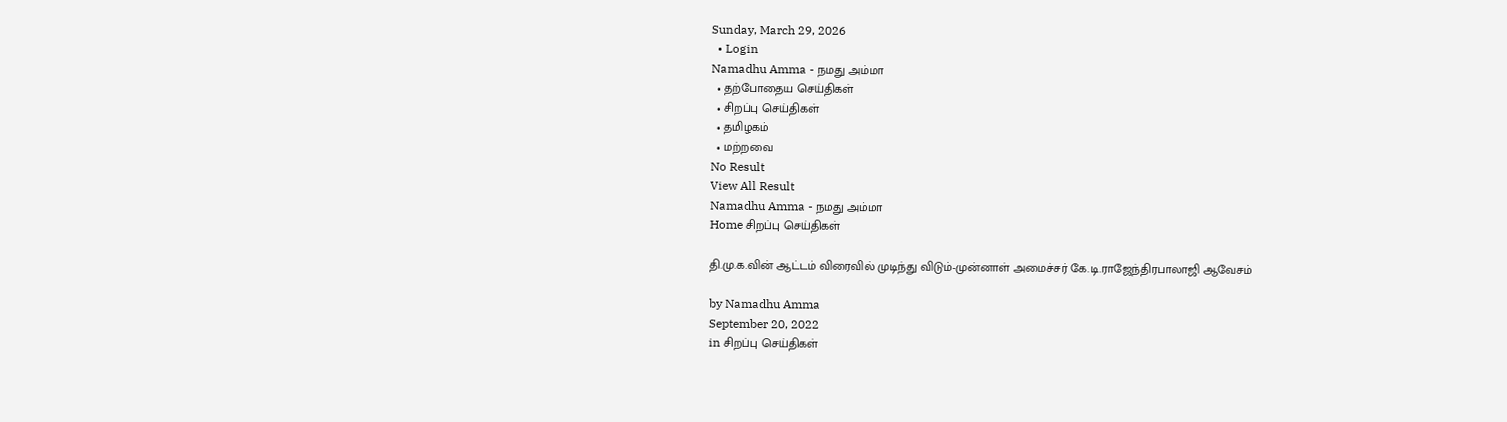Sunday, March 29, 2026
  • Login
Namadhu Amma - நமது அம்மா
  • தற்போதைய செய்திகள்
  • சிறப்பு செய்திகள்
  • தமிழகம்
  • மற்றவை
No Result
View All Result
Namadhu Amma - நமது அம்மா
Home சிறப்பு செய்திகள்

தி.மு.க.வின் ஆட்டம் விரைவில் முடிந்து விடும்-முன்னாள் அமைச்சர் கே.டி.ராஜேந்திரபாலாஜி ஆவேசம்

by Namadhu Amma
September 20, 2022
in சிறப்பு செய்திகள்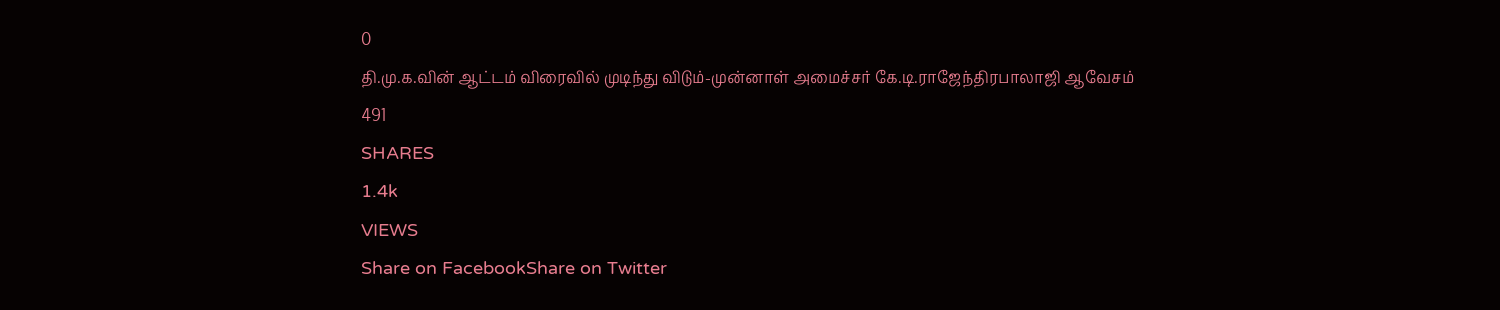0
தி.மு.க.வின் ஆட்டம் விரைவில் முடிந்து விடும்-முன்னாள் அமைச்சர் கே.டி.ராஜேந்திரபாலாஜி ஆவேசம்
491
SHARES
1.4k
VIEWS
Share on FacebookShare on Twitter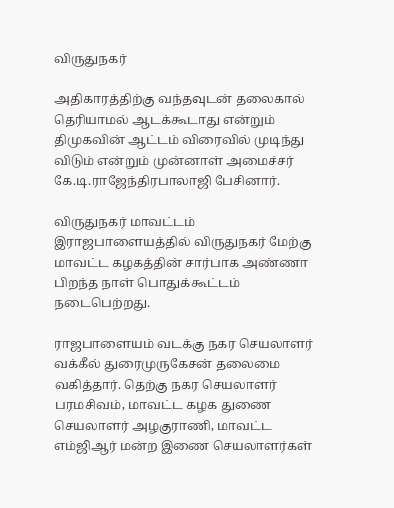விருதுநகர்

அதிகாரத்திற்கு வந்தவுடன் தலைகால் தெரியாமல் ஆடக்கூடாது என்றும் திமுகவின் ஆட்டம் விரைவில் முடிந்து விடும் என்றும் முன்னாள் அமைச்சர் கே.டி.ராஜேந்திரபாலாஜி பேசினார்.

விருதுநகர் மாவட்டம் இராஜபாளையத்தில் விருதுநகர் மேற்கு மாவட்ட கழகத்தின் சார்பாக அண்ணா பிறந்த நாள் பொதுக்கூட்டம் நடைபெற்றது.

ராஜபாளையம் வடக்கு நகர செயலாளர் வக்கீல் துரைமுருகேசன் தலைமை வகித்தார். தெற்கு நகர செயலாளர் பரமசிவம், மாவட்ட கழக துணை செயலாளர் அழகுராணி, மாவட்ட எம்ஜிஆர் மன்ற இணை செயலாளர்கள்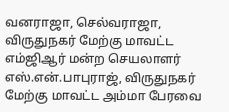வனராஜா, செல்வராஜா, விருதுநகர் மேற்கு மாவட்ட எம்ஜிஆர் மன்ற செயலாளர் எஸ்.என்.பாபுராஜ், விருதுநகர் மேற்கு மாவட்ட அம்மா பேரவை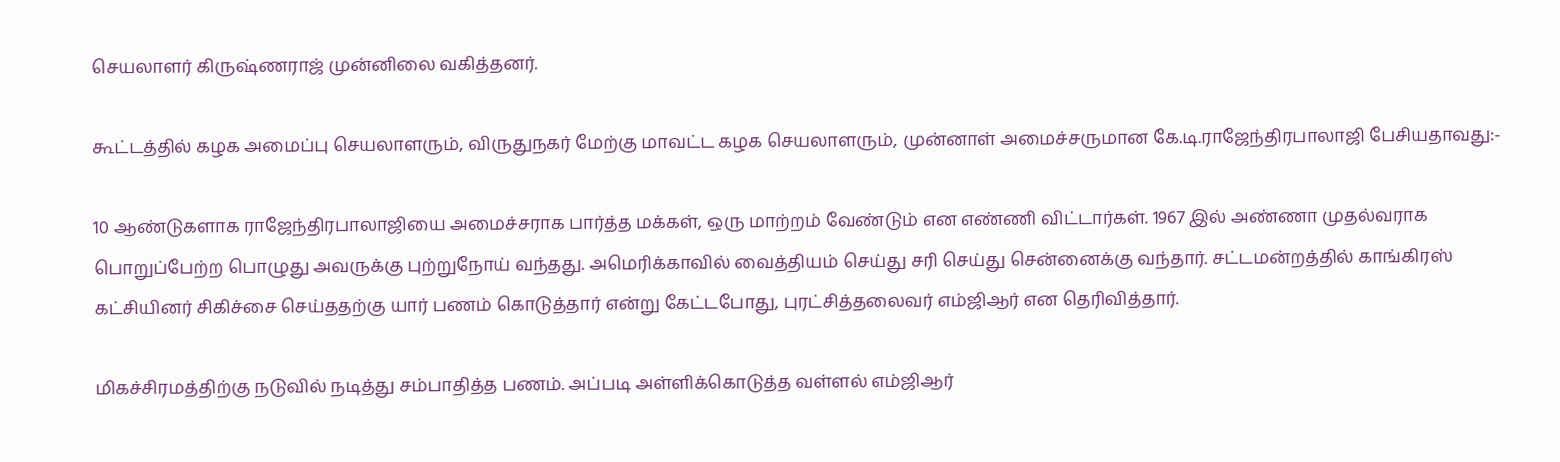செயலாளர் கிருஷ்ணராஜ் முன்னிலை வகித்தனர்.

கூட்டத்தில் கழக அமைப்பு செயலாளரும், விருதுநகர் மேற்கு மாவட்ட கழக செயலாளரும், முன்னாள் அமைச்சருமான கே.டி.ராஜேந்திரபாலாஜி பேசியதாவது:-

10 ஆண்டுகளாக ராஜேந்திரபாலாஜியை அமைச்சராக பார்த்த மக்கள், ஒரு மாற்றம் வேண்டும் என எண்ணி விட்டார்கள். 1967 இல் அண்ணா முதல்வராக பொறுப்பேற்ற பொழுது அவருக்கு புற்றுநோய் வந்தது. அமெரிக்காவில் வைத்தியம் செய்து சரி செய்து சென்னைக்கு வந்தார். சட்டமன்றத்தில் காங்கிரஸ் கட்சியினர் சிகிச்சை செய்ததற்கு யார் பணம் கொடுத்தார் என்று கேட்டபோது, புரட்சித்தலைவர் எம்ஜிஆர் என தெரிவித்தார்.

மிகச்சிரமத்திற்கு நடுவில் நடித்து சம்பாதித்த பணம். அப்படி அள்ளிக்கொடுத்த வள்ளல் எம்ஜிஆர்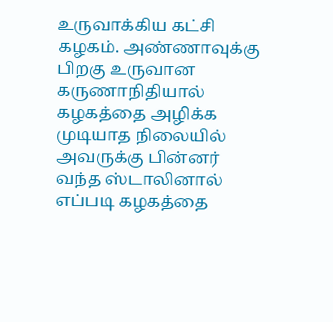உருவாக்கிய கட்சி கழகம். அண்ணாவுக்கு பிறகு உருவான கருணாநிதியால் கழகத்தை அழிக்க முடியாத நிலையில் அவருக்கு பின்னர் வந்த ஸ்டாலினால் எப்படி கழகத்தை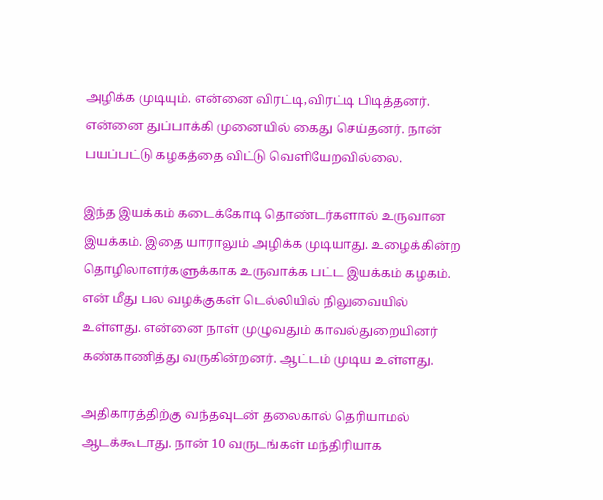அழிக்க முடியும். என்னை விரட்டி,விரட்டி பிடித்தனர். என்னை துப்பாக்கி முனையில் கைது செய்தனர். நான் பயப்பட்டு கழகத்தை விட்டு வெளியேறவில்லை.

இந்த இயக்கம் கடைக்கோடி தொண்டர்களால் உருவான இயக்கம். இதை யாராலும் அழிக்க முடியாது. உழைக்கின்ற தொழிலாளர்களுக்காக உருவாக்க பட்ட இயக்கம் கழகம். என் மீது பல வழக்குகள் டெல்லியில் நிலுவையில் உள்ளது. என்னை நாள் முழுவதும் காவல்துறையினர் கண்காணித்து வருகின்றனர். ஆட்டம் முடிய உள்ளது.

அதிகாரத்திற்கு வந்தவுடன் தலைகால் தெரியாமல் ஆடக்கூடாது. நான் 10 வருடங்கள் மந்திரியாக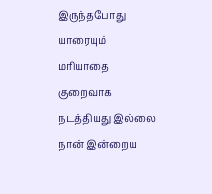இருந்தபோது யாரையும் மரியாதை குறைவாக நடத்தியது இல்லை நான் இன்றைய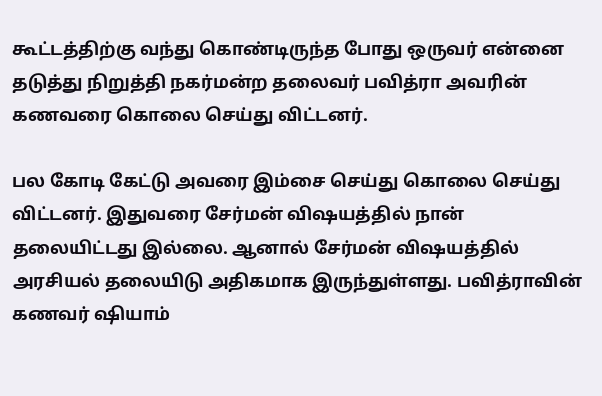கூட்டத்திற்கு வந்து கொண்டிருந்த போது ஒருவர் என்னை தடுத்து நிறுத்தி நகர்மன்ற தலைவர் பவித்ரா அவரின் கணவரை கொலை செய்து விட்டனர்.

பல கோடி கேட்டு அவரை இம்சை செய்து கொலை செய்து விட்டனர். இதுவரை சேர்மன் விஷயத்தில் நான் தலையிட்டது இல்லை. ஆனால் சேர்மன் விஷயத்தில் அரசியல் தலையிடு அதிகமாக இருந்துள்ளது. பவித்ராவின் கணவர் ஷியாம்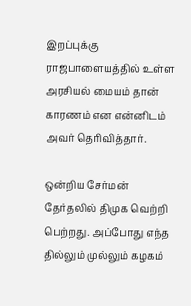இறப்புக்கு ராஜபாளையத்தில் உள்ள அரசியல் மையம் தான் காரணம் என என்னிடம் அவர் தெரிவித்தார்.

ஒன்றிய சேர்மன் தேர்தலில் திமுக வெற்றி பெற்றது. அப்போது எந்த தில்லும் முல்லும் கழகம்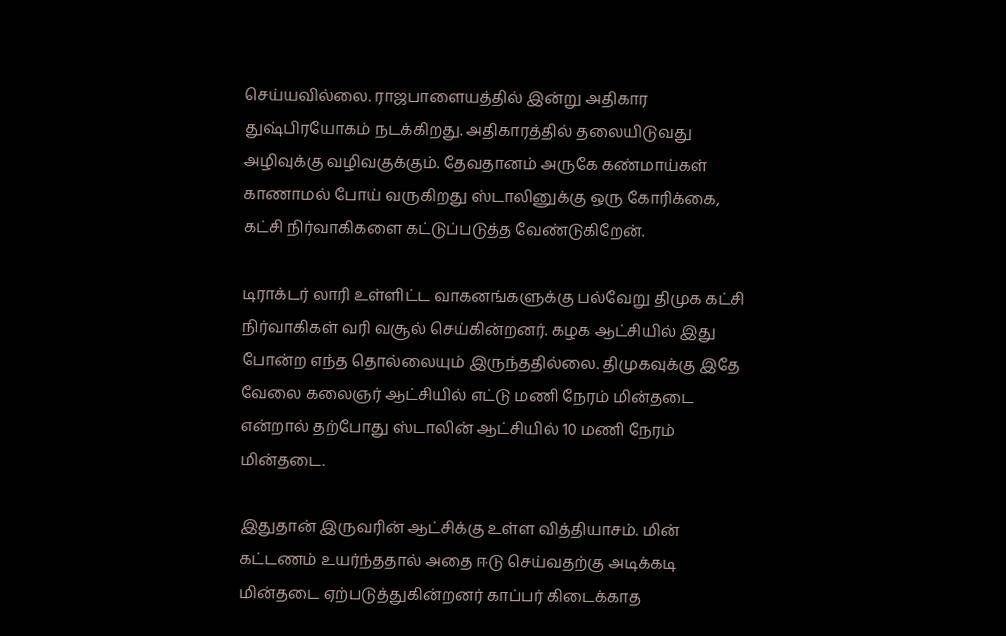செய்யவில்லை. ராஜபாளையத்தில் இன்று அதிகார துஷ்பிரயோகம் நடக்கிறது. அதிகாரத்தில் தலையிடுவது அழிவுக்கு வழிவகுக்கும். தேவதானம் அருகே கண்மாய்கள் காணாமல் போய் வருகிறது ஸ்டாலினுக்கு ஒரு கோரிக்கை, கட்சி நிர்வாகிகளை கட்டுப்படுத்த வேண்டுகிறேன்.

டிராக்டர் லாரி உள்ளிட்ட வாகனங்களுக்கு பல்வேறு திமுக கட்சி நிர்வாகிகள் வரி வசூல் செய்கின்றனர். கழக ஆட்சியில் இது போன்ற எந்த தொல்லையும் இருந்ததில்லை. திமுகவுக்கு இதே வேலை கலைஞர் ஆட்சியில் எட்டு மணி நேரம் மின்தடை என்றால் தற்போது ஸ்டாலின் ஆட்சியில் 10 மணி நேரம் மின்தடை.

இதுதான் இருவரின் ஆட்சிக்கு உள்ள வித்தியாசம். மின் கட்டணம் உயர்ந்ததால் அதை ஈடு செய்வதற்கு அடிக்கடி மின்தடை ஏற்படுத்துகின்றனர் காப்பர் கிடைக்காத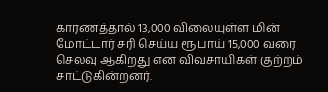காரணத்தால் 13,000 விலையுள்ள மின் மோட்டார் சரி செய்ய ரூபாய் 15,000 வரை செலவு ஆகிறது என விவசாயிகள் குற்றம் சாட்டுகின்றனர்.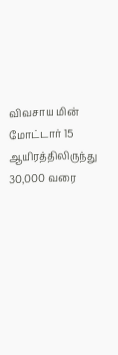விவசாய மின் மோட்டார் 15 ஆயிரத்திலிருந்து 30,000 வரை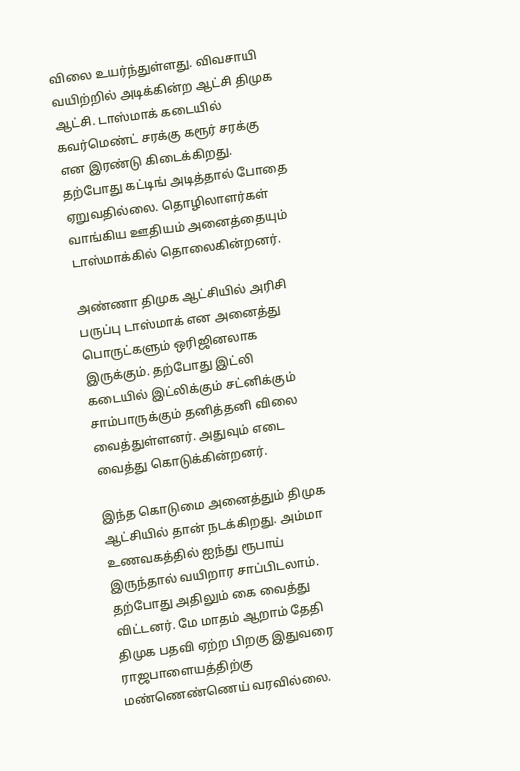விலை உயர்ந்துள்ளது. விவசாயி வயிற்றில் அடிக்கின்ற ஆட்சி திமுக ஆட்சி. டாஸ்மாக் கடையில் கவர்மெண்ட் சரக்கு கரூர் சரக்கு என இரண்டு கிடைக்கிறது. தற்போது கட்டிங் அடித்தால் போதை ஏறுவதில்லை. தொழிலாளர்கள் வாங்கிய ஊதியம் அனைத்தையும் டாஸ்மாக்கில் தொலைகின்றனர்.

அண்ணா திமுக ஆட்சியில் அரிசி பருப்பு டாஸ்மாக் என அனைத்து பொருட்களும் ஒரிஜினலாக இருக்கும். தற்போது இட்லி கடையில் இட்லிக்கும் சட்னிக்கும் சாம்பாருக்கும் தனித்தனி விலை வைத்துள்ளனர். அதுவும் எடை வைத்து கொடுக்கின்றனர்.

இந்த கொடுமை அனைத்தும் திமுக ஆட்சியில் தான் நடக்கிறது. அம்மா உணவகத்தில் ஐந்து ரூபாய் இருந்தால் வயிறார சாப்பிடலாம். தற்போது அதிலும் கை வைத்து விட்டனர். மே மாதம் ஆறாம் தேதி திமுக பதவி ஏற்ற பிறகு இதுவரை ராஜபாளையத்திற்கு மண்ணெண்ணெய் வரவில்லை.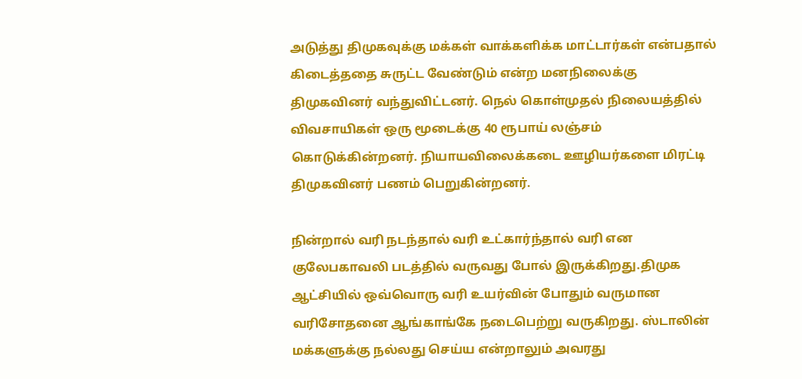அடுத்து திமுகவுக்கு மக்கள் வாக்களிக்க மாட்டார்கள் என்பதால் கிடைத்ததை சுருட்ட வேண்டும் என்ற மனநிலைக்கு திமுகவினர் வந்துவிட்டனர். நெல் கொள்முதல் நிலையத்தில் விவசாயிகள் ஒரு மூடைக்கு 40 ரூபாய் லஞ்சம் கொடுக்கின்றனர். நியாயவிலைக்கடை ஊழியர்களை மிரட்டி திமுகவினர் பணம் பெறுகின்றனர்.

நின்றால் வரி நடந்தால் வரி உட்கார்ந்தால் வரி என குலேபகாவலி படத்தில் வருவது போல் இருக்கிறது.திமுக ஆட்சியில் ஒவ்வொரு வரி உயர்வின் போதும் வருமான வரிசோதனை ஆங்காங்கே நடைபெற்று வருகிறது. ஸ்டாலின் மக்களுக்கு நல்லது செய்ய என்றாலும் அவரது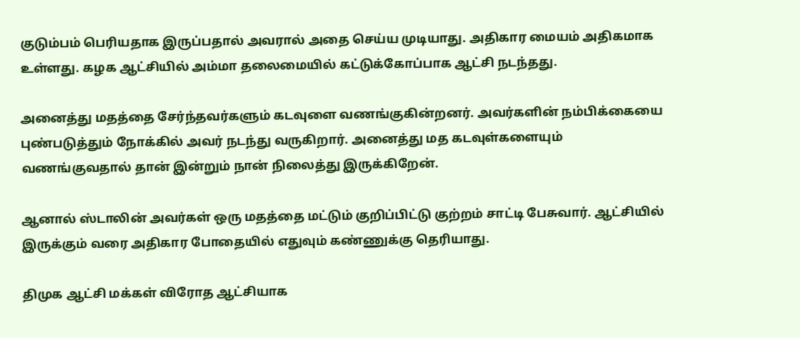குடும்பம் பெரியதாக இருப்பதால் அவரால் அதை செய்ய முடியாது. அதிகார மையம் அதிகமாக உள்ளது. கழக ஆட்சியில் அம்மா தலைமையில் கட்டுக்கோப்பாக ஆட்சி நடந்தது.

அனைத்து மதத்தை சேர்ந்தவர்களும் கடவுளை வணங்குகின்றனர். அவர்களின் நம்பிக்கையை புண்படுத்தும் நோக்கில் அவர் நடந்து வருகிறார். அனைத்து மத கடவுள்களையும் வணங்குவதால் தான் இன்றும் நான் நிலைத்து இருக்கிறேன்.

ஆனால் ஸ்டாலின் அவர்கள் ஒரு மதத்தை மட்டும் குறிப்பிட்டு குற்றம் சாட்டி பேசுவார். ஆட்சியில் இருக்கும் வரை அதிகார போதையில் எதுவும் கண்ணுக்கு தெரியாது.

திமுக ஆட்சி மக்கள் விரோத ஆட்சியாக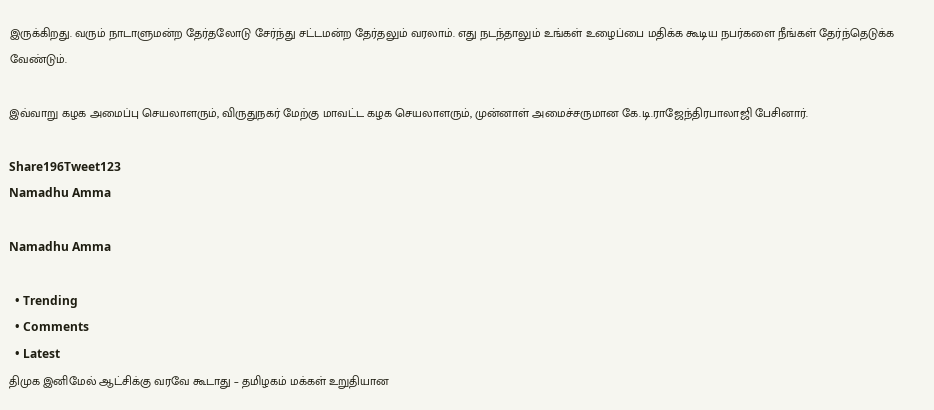இருக்கிறது. வரும் நாடாளுமன்ற தேர்தலோடு சேர்ந்து சட்டமன்ற தேர்தலும் வரலாம். எது நடந்தாலும் உங்கள் உழைப்பை மதிக்க கூடிய நபர்களை நீங்கள் தேர்ந்தெடுக்க வேண்டும்.

இவ்வாறு கழக அமைப்பு செயலாளரும், விருதுநகர் மேற்கு மாவட்ட கழக செயலாளரும், முன்னாள் அமைச்சருமான கே.டி.ராஜேந்திரபாலாஜி பேசினார்.

Share196Tweet123
Namadhu Amma

Namadhu Amma

  • Trending
  • Comments
  • Latest
திமுக இனிமேல் ஆட்சிக்கு வரவே கூடாது – தமிழகம் மக்கள் உறுதியான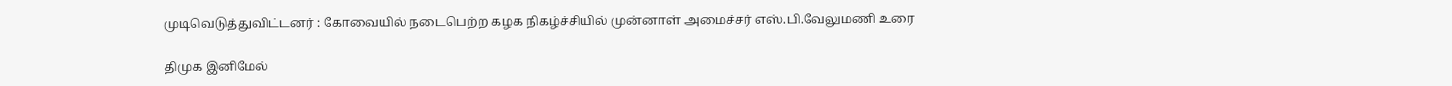முடிவெடுத்துவிட்டனர் : கோவையில் நடைபெற்ற கழக நிகழ்ச்சியில் முன்னாள் அமைச்சர் எஸ்.பி.வேலுமணி உரை

திமுக இனிமேல்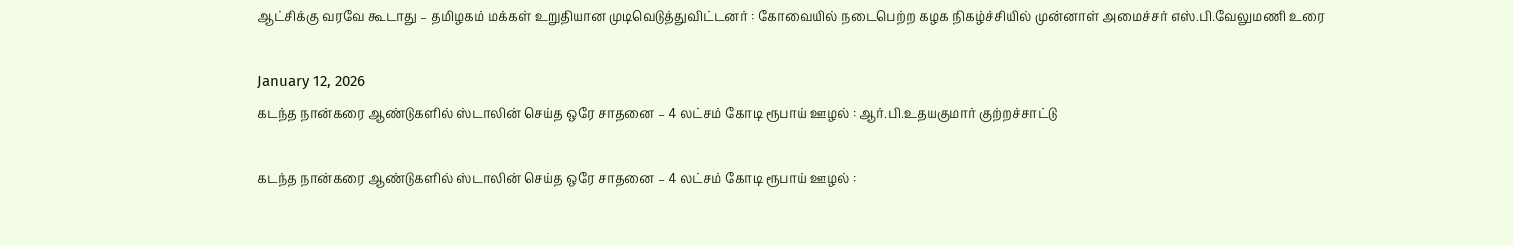ஆட்சிக்கு வரவே கூடாது – தமிழகம் மக்கள் உறுதியான முடிவெடுத்துவிட்டனர் : கோவையில் நடைபெற்ற கழக நிகழ்ச்சியில் முன்னாள் அமைச்சர் எஸ்.பி.வேலுமணி உரை

January 12, 2026
கடந்த நான்கரை ஆண்டுகளில் ஸ்டாலின் செய்த ஒரே சாதனை – 4 லட்சம் கோடி ரூபாய் ஊழல் : ஆர்.பி.உதயகுமார் குற்றச்சாட்டு

கடந்த நான்கரை ஆண்டுகளில் ஸ்டாலின் செய்த ஒரே சாதனை – 4 லட்சம் கோடி ரூபாய் ஊழல் :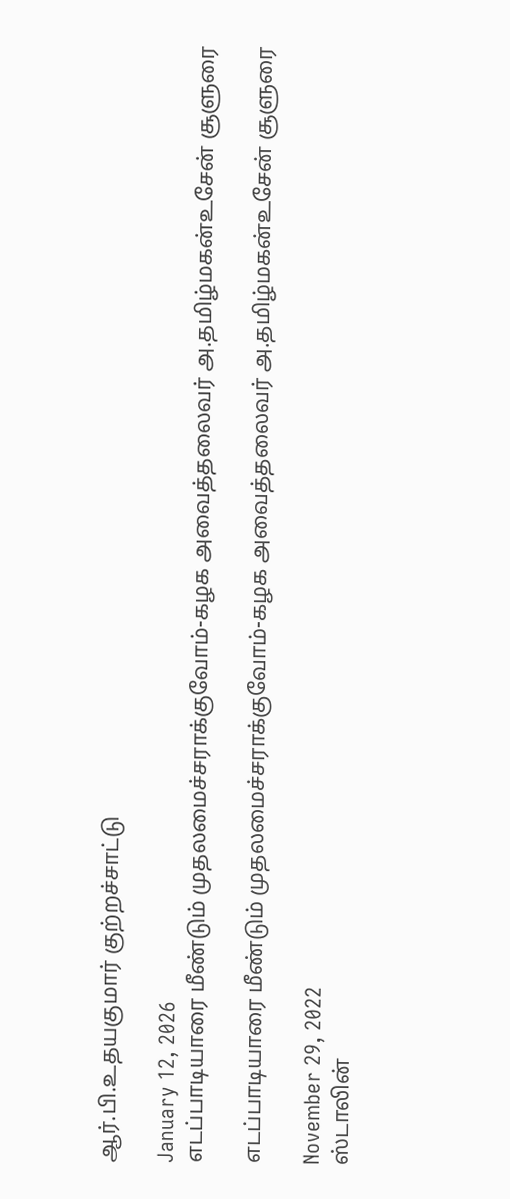ஆர்.பி.உதயகுமார் குற்றச்சாட்டு

January 12, 2026
எடப்பாடியாரை மீண்டும் முதலமைச்சராக்குவோம்-கழக அவைத்தலைவர் அ.தமிழ்மகன்உசேன் சூளுரை

எடப்பாடியாரை மீண்டும் முதலமைச்சராக்குவோம்-கழக அவைத்தலைவர் அ.தமிழ்மகன்உசேன் சூளுரை

November 29, 2022
ஸ்டாலின்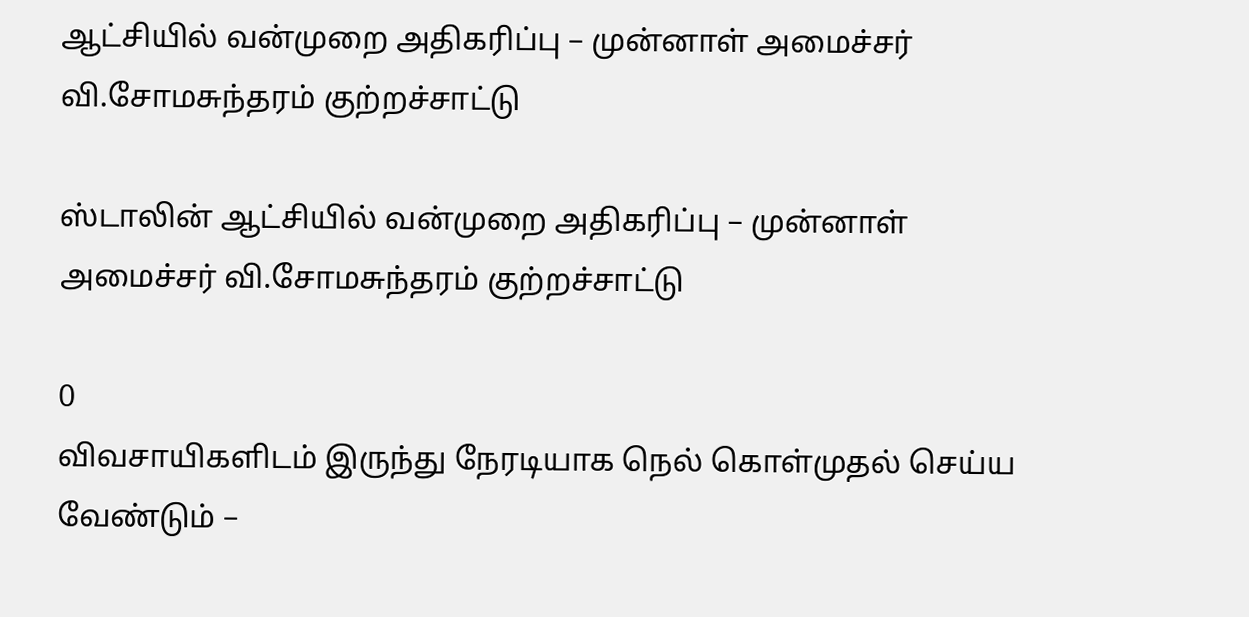ஆட்சியில் வன்முறை அதிகரிப்பு – முன்னாள் அமைச்சர் வி.சோமசுந்தரம் குற்றச்சாட்டு

ஸ்டாலின் ஆட்சியில் வன்முறை அதிகரிப்பு – முன்னாள் அமைச்சர் வி.சோமசுந்தரம் குற்றச்சாட்டு

0
விவசாயிகளிடம் இருந்து நேரடியாக நெல் கொள்முதல் செய்ய வேண்டும் –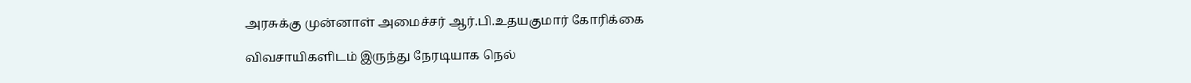அரசுக்கு முன்னாள் அமைச்சர் ஆர்.பி.உதயகுமார் கோரிக்கை

விவசாயிகளிடம் இருந்து நேரடியாக நெல்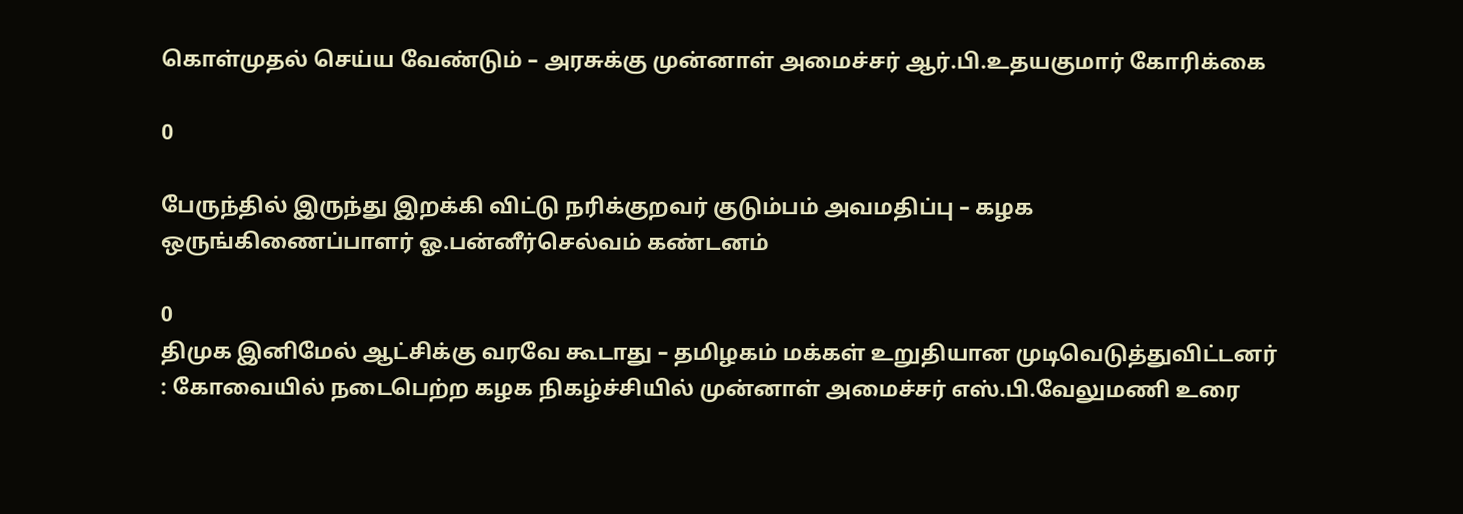கொள்முதல் செய்ய வேண்டும் – அரசுக்கு முன்னாள் அமைச்சர் ஆர்.பி.உதயகுமார் கோரிக்கை

0

பேருந்தில் இருந்து இறக்கி விட்டு நரிக்குறவர் குடும்பம் அவமதிப்பு – கழக ஒருங்கிணைப்பாளர் ஓ.பன்னீர்செல்வம் கண்டனம்

0
திமுக இனிமேல் ஆட்சிக்கு வரவே கூடாது – தமிழகம் மக்கள் உறுதியான முடிவெடுத்துவிட்டனர் : கோவையில் நடைபெற்ற கழக நிகழ்ச்சியில் முன்னாள் அமைச்சர் எஸ்.பி.வேலுமணி உரை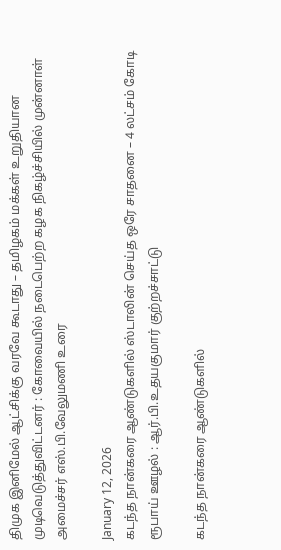திமுக இனிமேல் ஆட்சிக்கு வரவே கூடாது – தமிழகம் மக்கள் உறுதியான முடிவெடுத்துவிட்டனர் : கோவையில் நடைபெற்ற கழக நிகழ்ச்சியில் முன்னாள் அமைச்சர் எஸ்.பி.வேலுமணி உரை

January 12, 2026
கடந்த நான்கரை ஆண்டுகளில் ஸ்டாலின் செய்த ஒரே சாதனை – 4 லட்சம் கோடி ரூபாய் ஊழல் : ஆர்.பி.உதயகுமார் குற்றச்சாட்டு

கடந்த நான்கரை ஆண்டுகளில்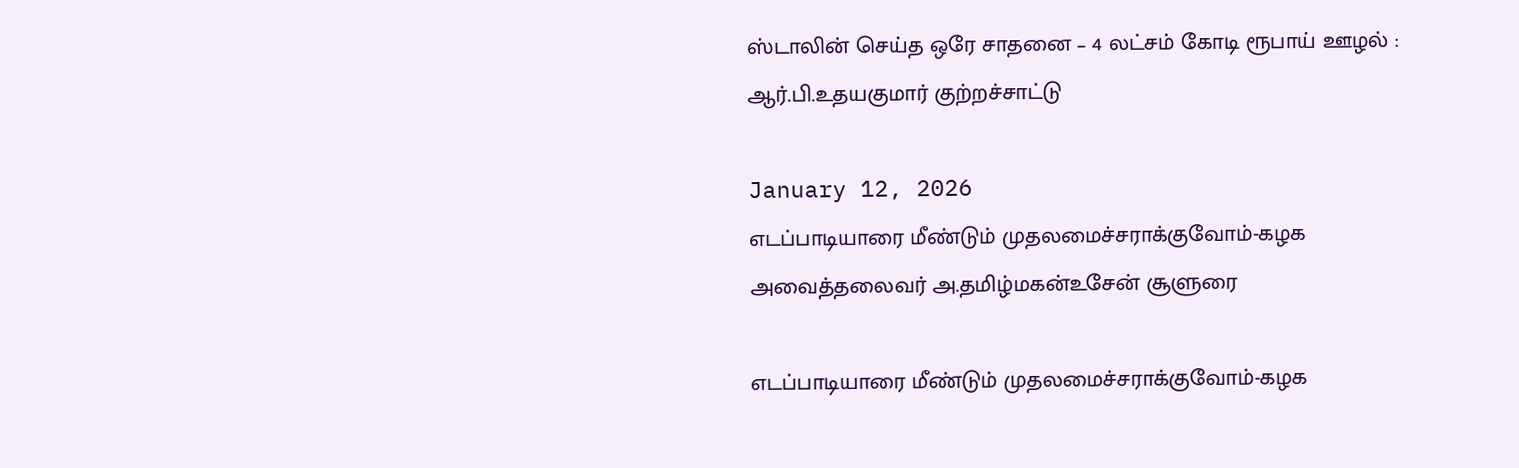ஸ்டாலின் செய்த ஒரே சாதனை – 4 லட்சம் கோடி ரூபாய் ஊழல் : ஆர்.பி.உதயகுமார் குற்றச்சாட்டு

January 12, 2026
எடப்பாடியாரை மீண்டும் முதலமைச்சராக்குவோம்-கழக அவைத்தலைவர் அ.தமிழ்மகன்உசேன் சூளுரை

எடப்பாடியாரை மீண்டும் முதலமைச்சராக்குவோம்-கழக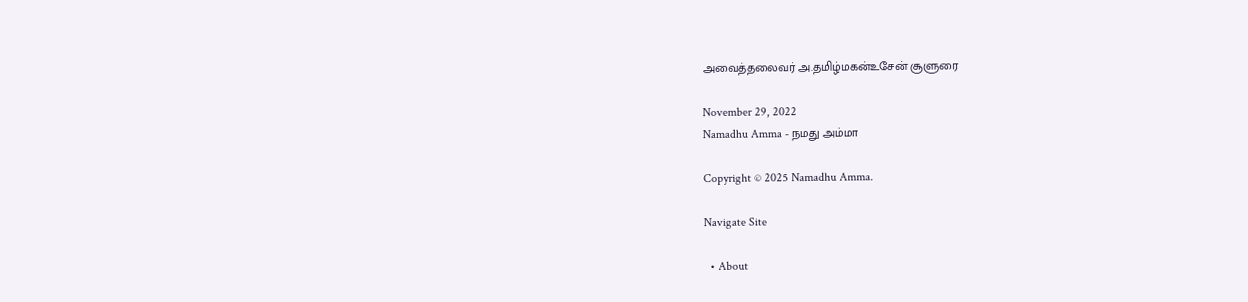அவைத்தலைவர் அ.தமிழ்மகன்உசேன் சூளுரை

November 29, 2022
Namadhu Amma - நமது அம்மா

Copyright © 2025 Namadhu Amma.

Navigate Site

  • About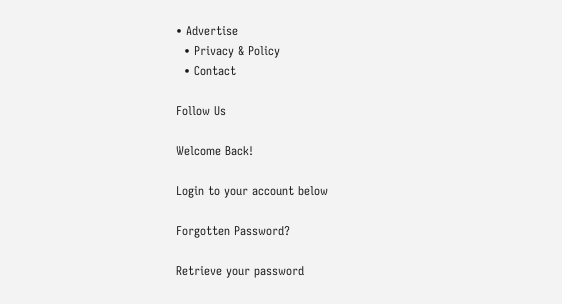• Advertise
  • Privacy & Policy
  • Contact

Follow Us

Welcome Back!

Login to your account below

Forgotten Password?

Retrieve your password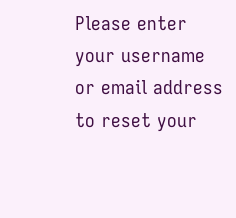Please enter your username or email address to reset your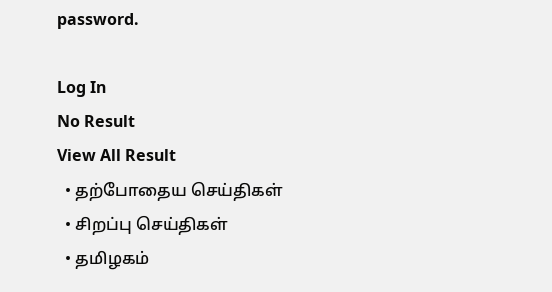password.

Log In
No Result
View All Result
  • தற்போதைய செய்திகள்
  • சிறப்பு செய்திகள்
  • தமிழகம்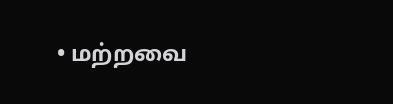• மற்றவை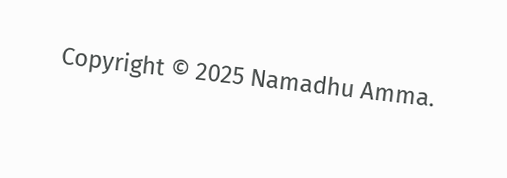Copyright © 2025 Namadhu Amma.